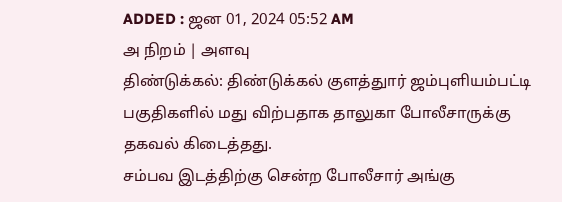ADDED : ஜன 01, 2024 05:52 AM
அ நிறம் | அளவு
திண்டுக்கல்: திண்டுக்கல் குளத்துார் ஜம்புளியம்பட்டி பகுதிகளில் மது விற்பதாக தாலுகா போலீசாருக்கு தகவல் கிடைத்தது.
சம்பவ இடத்திற்கு சென்ற போலீசார் அங்கு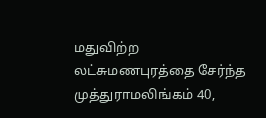மதுவிற்ற லட்சுமணபுரத்தை சேர்ந்த முத்துராமலிங்கம் 40,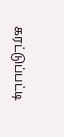கரட்டுப்பட்டி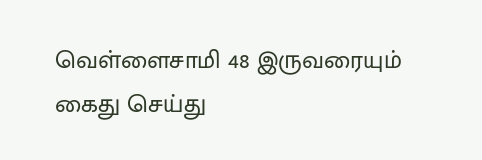வெள்ளைசாமி 48 இருவரையும் கைது செய்து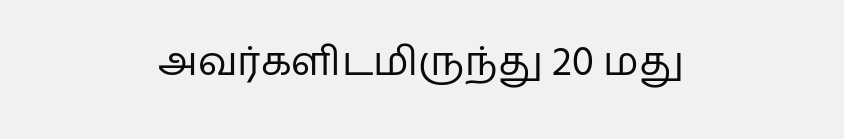அவர்களிடமிருந்து 20 மது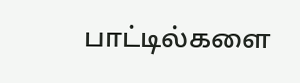பாட்டில்களை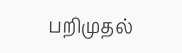பறிமுதல்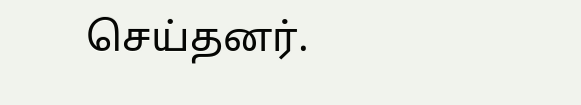செய்தனர்.